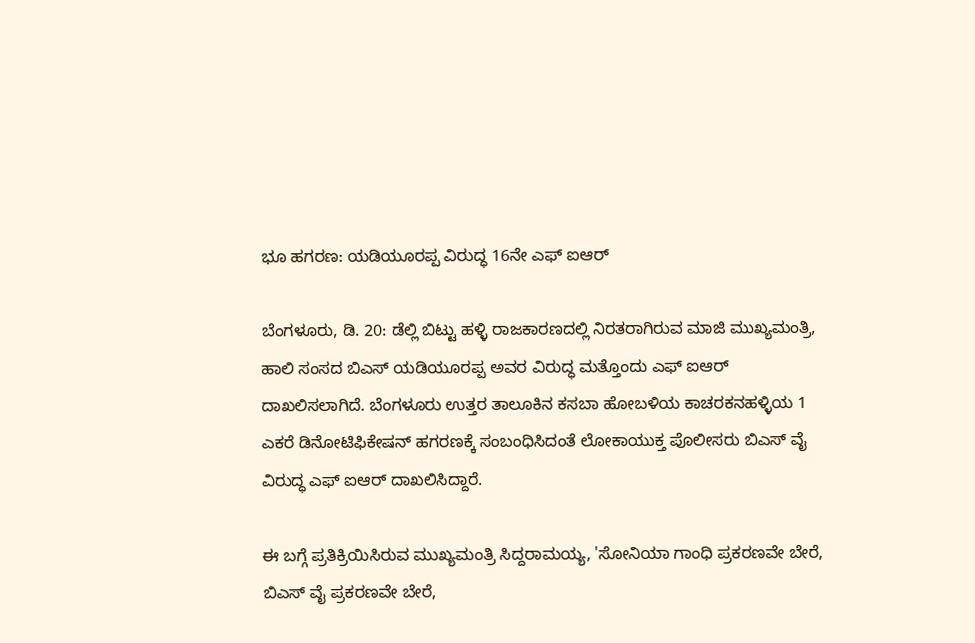ಭೂ ಹಗರಣ: ಯಡಿಯೂರಪ್ಪ ವಿರುದ್ಧ 16ನೇ ಎಫ್ ಐಆರ್

ಬೆಂಗಳೂರು, ಡಿ. 20: ಡೆಲ್ಲಿ ಬಿಟ್ಟು ಹಳ್ಳಿ ರಾಜಕಾರಣದಲ್ಲಿ ನಿರತರಾಗಿರುವ ಮಾಜಿ ಮುಖ್ಯಮಂತ್ರಿ, ಹಾಲಿ ಸಂಸದ ಬಿಎಸ್ ಯಡಿಯೂರಪ್ಪ ಅವರ ವಿರುದ್ಧ ಮತ್ತೊಂದು ಎಫ್ ಐಆರ್ ದಾಖಲಿಸಲಾಗಿದೆ. ಬೆಂಗಳೂರು ಉತ್ತರ ತಾಲೂಕಿನ ಕಸಬಾ ಹೋಬಳಿಯ ಕಾಚರಕನಹಳ್ಳಿಯ 1 ಎಕರೆ ಡಿನೋಟಿಫಿಕೇಷನ್ ಹಗರಣಕ್ಕೆ ಸಂಬಂಧಿಸಿದಂತೆ ಲೋಕಾಯುಕ್ತ ಪೊಲೀಸರು ಬಿಎಸ್ ವೈ ವಿರುದ್ಧ ಎಫ್ ಐಆರ್ ದಾಖಲಿಸಿದ್ದಾರೆ.

ಈ ಬಗ್ಗೆ ಪ್ರತಿಕ್ರಿಯಿಸಿರುವ ಮುಖ್ಯಮಂತ್ರಿ ಸಿದ್ದರಾಮಯ್ಯ, 'ಸೋನಿಯಾ ಗಾಂಧಿ ಪ್ರಕರಣವೇ ಬೇರೆ, ಬಿಎಸ್ ವೈ ಪ್ರಕರಣವೇ ಬೇರೆ,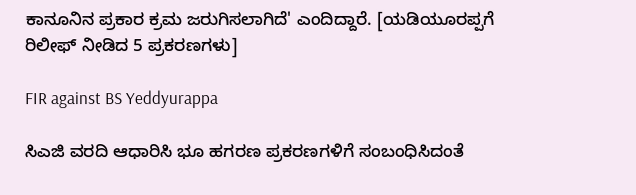ಕಾನೂನಿನ ಪ್ರಕಾರ ಕ್ರಮ ಜರುಗಿಸಲಾಗಿದೆ' ಎಂದಿದ್ದಾರೆ. [ಯಡಿಯೂರಪ್ಪಗೆ ರಿಲೀಫ್ ನೀಡಿದ 5 ಪ್ರಕರಣಗಳು]

FIR against BS Yeddyurappa

ಸಿಎಜಿ ವರದಿ ಆಧಾರಿಸಿ ಭೂ ಹಗರಣ ಪ್ರಕರಣಗಳಿಗೆ ಸಂಬಂಧಿಸಿದಂತೆ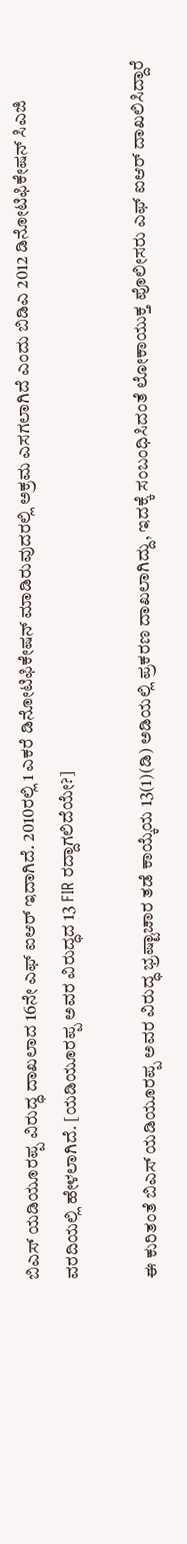ಬಿಎಸ್ ಯಡಿಯೂರಪ್ಪ ವಿರುದ್ಧ ದಾಖಲಾದ 16ನೇ ಎಫ್ ಐಆರ್ ಇದಾಗಿದೆ. 2010ರಲ್ಲಿ 1 ಎಕರೆ ಡಿನೋಟಿಫಿಕೇಷನ್ ಮಾಡಿರುವುದರಲ್ಲಿ ಅಕ್ರಮ ಎಸಗಲಾಗಿದೆ ಎಂದು ಬಿಡಿಎ 2012 ಡಿನೋಟಿಫಿಕೇಷನ್ ಸಿಎಜಿ ವರದಿಯಲ್ಲಿ ಹೇಳಲಾಗಿದೆ. [ಯಡಿಯೂರಪ್ಪ ಅವರ ವಿರುದ್ಧದ 13 FIR ರದ್ದಾಗಲಿದೆಯೇ?]

ಈ ಕುರಿತಂತೆ ಬಿಎಸ್ ಯಡಿಯೂರಪ್ಪ ಅವರ ವಿರುದ್ಧ ಭ್ರಷ್ಟಾಚಾರ ತಡೆ ಕಾಯ್ಕೆಯ 13(1)(ಡಿ) ಅಡಿಯಲ್ಲಿ ಪ್ರಕರಣ ದಾಖಲಾಗಿದ್ದು, ಇದಕ್ಕೆ ಸಂಬಂಧಿಸಿದಂತೆ ಲೋಕಾಯುಕ್ತ ಪೊಲೀಸರು ಎಫ್ ಐಆರ್ ದಾಖಲಿಸಿದ್ದಾರೆ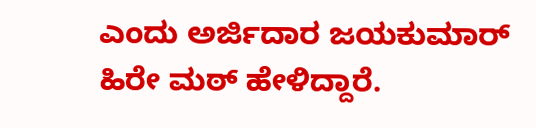ಎಂದು ಅರ್ಜಿದಾರ ಜಯಕುಮಾರ್ ಹಿರೇ ಮಠ್ ಹೇಳಿದ್ದಾರೆ.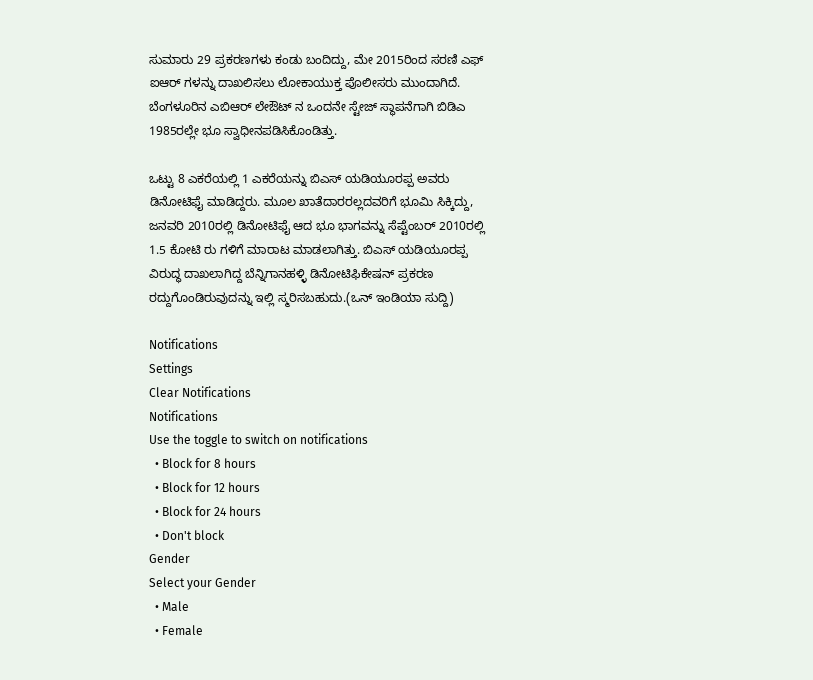ಸುಮಾರು 29 ಪ್ರಕರಣಗಳು ಕಂಡು ಬಂದಿದ್ದು, ಮೇ 2015ರಿಂದ ಸರಣಿ ಎಫ್ ಐಆರ್ ಗಳನ್ನು ದಾಖಲಿಸಲು ಲೋಕಾಯುಕ್ತ ಪೊಲೀಸರು ಮುಂದಾಗಿದೆ. ಬೆಂಗಳೂರಿನ ಎಬಿಆರ್ ಲೇಔಟ್ ನ ಒಂದನೇ ಸ್ಟೇಜ್ ಸ್ಥಾಪನೆಗಾಗಿ ಬಿಡಿಎ 1985ರಲ್ಲೇ ಭೂ ಸ್ವಾಧೀನಪಡಿಸಿಕೊಂಡಿತ್ತು.

ಒಟ್ಟು 8 ಎಕರೆಯಲ್ಲಿ 1 ಎಕರೆಯನ್ನು ಬಿಎಸ್ ಯಡಿಯೂರಪ್ಪ ಅವರು ಡಿನೋಟಿಫೈ ಮಾಡಿದ್ದರು. ಮೂಲ ಖಾತೆದಾರರಲ್ಲದವರಿಗೆ ಭೂಮಿ ಸಿಕ್ಕಿದ್ದು, ಜನವರಿ 2010ರಲ್ಲಿ ಡಿನೋಟಿಫೈ ಆದ ಭೂ ಭಾಗವನ್ನು ಸೆಪ್ಟೆಂಬರ್ 2010ರಲ್ಲಿ 1.5 ಕೋಟಿ ರು ಗಳಿಗೆ ಮಾರಾಟ ಮಾಡಲಾಗಿತ್ತು. ಬಿಎಸ್ ಯಡಿಯೂರಪ್ಪ ವಿರುದ್ಧ ದಾಖಲಾಗಿದ್ದ ಬೆನ್ನಿಗಾನಹಳ್ಳಿ ಡಿನೋಟಿಫಿಕೇಷನ್ ಪ್ರಕರಣ ರದ್ದುಗೊಂಡಿರುವುದನ್ನು ಇಲ್ಲಿ ಸ್ಮರಿಸಬಹುದು.(ಒನ್ ಇಂಡಿಯಾ ಸುದ್ದಿ)

Notifications
Settings
Clear Notifications
Notifications
Use the toggle to switch on notifications
  • Block for 8 hours
  • Block for 12 hours
  • Block for 24 hours
  • Don't block
Gender
Select your Gender
  • Male
  • Female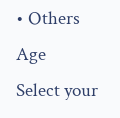• Others
Age
Select your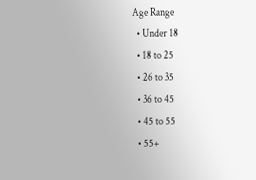Age Range
  • Under 18
  • 18 to 25
  • 26 to 35
  • 36 to 45
  • 45 to 55
  • 55+